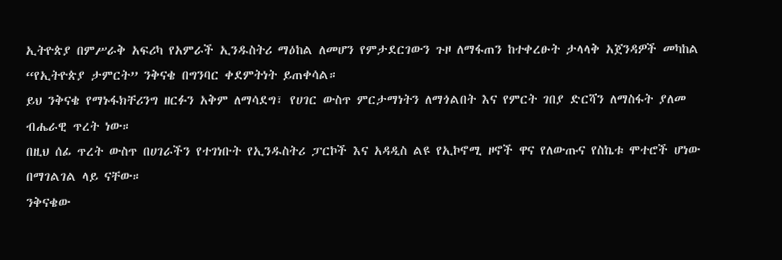ኢትዮጵያ በምሥራቅ አፍሪካ የአምራች ኢንዱስትሪ ማዕከል ለመሆን የምታደርገውን ጉዞ ለማፋጠን ከተቀረፁት ታላላቅ አጀንዳዎች መካከል “የኢትዮጵያ ታምርት” ንቅናቄ በግንባር ቀደምትነት ይጠቀሳል።
ይህ ንቅናቄ የማኑፋክቸሪንግ ዘርፉን አቅም ለማሳደግ፣ የሀገር ውስጥ ምርታማነትን ለማጎልበት እና የምርት ገበያ ድርሻን ለማስፋት ያለመ ብሔራዊ ጥረት ነው።
በዚህ ሰፊ ጥረት ውስጥ በሀገራችን የተገነቡት የኢንዱስትሪ ፓርኮች እና አዳዲስ ልዩ የኢኮኖሚ ዞኖች ዋና የለውጡና የስኬቱ ሞተሮች ሆነው በማገልገል ላይ ናቸው።
ንቅናቄው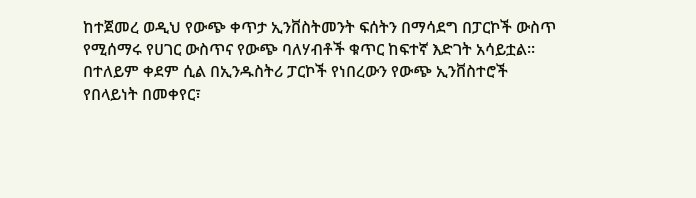ከተጀመረ ወዲህ የውጭ ቀጥታ ኢንቨስትመንት ፍሰትን በማሳደግ በፓርኮች ውስጥ የሚሰማሩ የሀገር ውስጥና የውጭ ባለሃብቶች ቁጥር ከፍተኛ እድገት አሳይቷል።
በተለይም ቀደም ሲል በኢንዱስትሪ ፓርኮች የነበረውን የውጭ ኢንቨስተሮች የበላይነት በመቀየር፣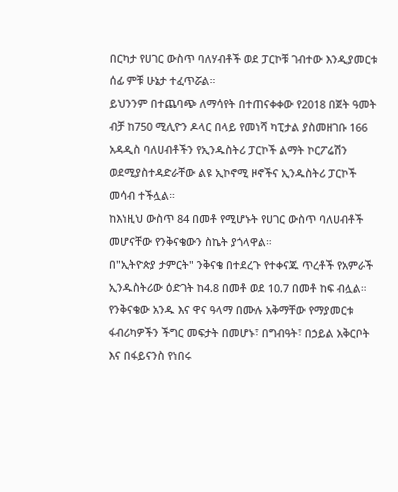በርካታ የሀገር ውስጥ ባለሃብቶች ወደ ፓርኮቹ ገብተው እንዲያመርቱ ሰፊ ምቹ ሁኔታ ተፈጥሯል።
ይህንንም በተጨባጭ ለማሳየት በተጠናቀቀው የ2018 በጀት ዓመት ብቻ ከ750 ሚሊዮን ዶላር በላይ የመነሻ ካፒታል ያስመዘገቡ 166 አዳዲስ ባለሀብቶችን የኢንዱስትሪ ፓርኮች ልማት ኮርፖሬሽን ወደሚያስተዳድራቸው ልዩ ኢኮኖሚ ዞኖችና ኢንዱስትሪ ፓርኮች መሳብ ተችሏል።
ከእነዚህ ውስጥ 84 በመቶ የሚሆኑት የሀገር ውስጥ ባለሀብቶች መሆናቸው የንቅናቄውን ስኬት ያጎላዋል።
በ"ኢትዮጵያ ታምርት" ንቅናቄ በተደረጉ የተቀናጁ ጥረቶች የአምራች ኢንዱስትሪው ዕድገት ከ4.8 በመቶ ወደ 10.7 በመቶ ከፍ ብሏል።
የንቅናቄው አንዱ እና ዋና ዓላማ በሙሉ አቅማቸው የማያመርቱ ፋብሪካዎችን ችግር መፍታት በመሆኑ፣ በግብዓት፣ በኃይል አቅርቦት እና በፋይናንስ የነበሩ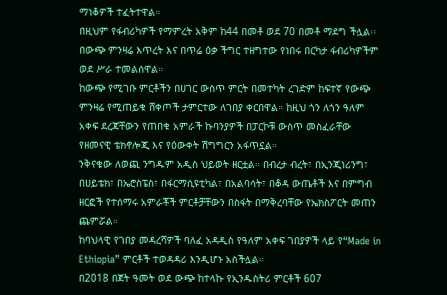ማነቆዎች ተፈትተዋል።
በዚህም የፋብሪካዎች የማምረት አቅም ከ44 በመቶ ወደ 70 በመቶ ማደግ ችሏል፡፡ በውጭ ምንዛሬ እጥረት እና በጥሬ ዕቃ ችግር ተዘግተው የነበሩ በርካታ ፋብሪካዎችም ወደ ሥራ ተመልሰዋል።
ከውጭ የሚገቡ ምርቶችን በሀገር ውስጥ ምርት በመተካት ረገድም ከፍተኛ የውጭ ምንዛሬ የሚጠይቁ ሸቀጦች ታምርተው ለገበያ ቀርበዋል። ከዚህ ጎን ለጎን ዓለም አቀፍ ደረጃቸውን የጠበቁ አምራች ኩባንያዎች በፓርኮቹ ውስጥ መስፈራቸው የዘመናዊ ቴክኖሎጂ እና የዕውቀት ሽግግርን አፋጥኗል።
ንቅናቄው ለወጪ ንግዱም አዲስ ህይወት ዘርቷል። በብረታ ብረት፣ በኢንጂነሪንግ፣ በሀይቴክ፣ በኤሮስፔስ፣ በፋርማሲዩቲካል፣ በአልባሳት፣ በቆዳ ውጤቶች እና በምግብ ዘርፎች የተሰማሩ አምራቾች ምርቶቻቸውን በስፋት በማቅረባቸው የኤክስፖርት መጠን ጨምሯል።
ከባህላዊ የገበያ መዳረሻዎች ባለፈ አዳዲስ የዓለም አቀፍ ገበያዎች ላይ የ“Made in Ethiopia” ምርቶች ተወዳዳሪ እንዲሆኑ አስችሏል።
በ2018 በጀት ዓመት ወደ ውጭ ከተላኩ የኢንዱስትሪ ምርቶች 607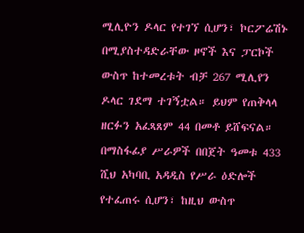ሚሊዮን ዶላር የተገኘ ሲሆን፣ ኮርፖሬሽኑ በሚያስተዳድራቸው ዞኖች እና ፓርኮች ውስጥ ከተመረቱት ብቻ 267 ሚሊየን ዶላር ገደማ ተገኝቷል። ይህም የጠቅላላ ዘርፉን አፈጻጸም 44 በመቶ ይሸፍናል።
በማስፋፊያ ሥራዎች በበጀት ዓመቱ 433 ሺህ አካባቢ አዳዲስ የሥራ ዕድሎች የተፈጠሩ ሲሆን፣ ከዚህ ውስጥ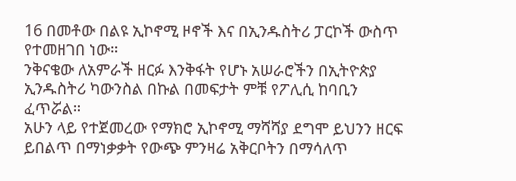16 በመቶው በልዩ ኢኮኖሚ ዞኖች እና በኢንዱስትሪ ፓርኮች ውስጥ የተመዘገበ ነው።
ንቅናቄው ለአምራች ዘርፉ እንቅፋት የሆኑ አሠራሮችን በኢትዮጵያ ኢንዱስትሪ ካውንስል በኩል በመፍታት ምቹ የፖሊሲ ከባቢን ፈጥሯል።
አሁን ላይ የተጀመረው የማክሮ ኢኮኖሚ ማሻሻያ ደግሞ ይህንን ዘርፍ ይበልጥ በማነቃቃት የውጭ ምንዛሬ አቅርቦትን በማሳለጥ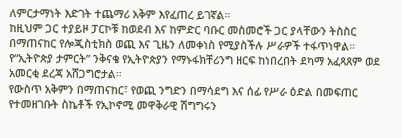ለምርታማነት እድገት ተጨማሪ አቅም እየፈጠረ ይገኛል።
ከዚህም ጋር ተያይዞ ፓርኮቹ ከወደብ እና ከምድር ባቡር መስመሮች ጋር ያላቸውን ትስስር በማጠናከር የሎጂስቲክስ ወጪ እና ጊዜን ለመቀነስ የሚያስችሉ ሥራዎች ተፋጥነዋል።
የ“ኢትዮጵያ ታምርት” ንቅናቄ የኢትዮጵያን የማኑፋክቸሪንግ ዘርፍ ከነበረበት ደካማ አፈጻጸም ወደ አመርቂ ደረጃ አሸጋግሮታል።
የውስጥ አቅምን በማጠናከር፣ የወጪ ንግድን በማሳደግ እና ሰፊ የሥራ ዕድል በመፍጠር የተመዘገቡት ስኬቶች የኢኮኖሚ መዋቅራዊ ሽግግሩን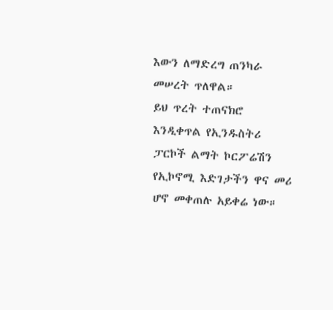እውን ለማድረግ ጠንካራ መሠረት ጥለዋል።
ይህ ጥረት ተጠናክሮ እንዲቀጥል የኢንዱስትሪ ፓርኮች ልማት ኮርፖሬሽን የኢኮኖሚ እድገታችን ዋና መሪ ሆኖ መቀጠሉ አይቀሬ ነው።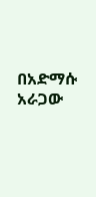በአድማሱ አራጋው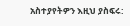አስተያየትዎን እዚህ ያስፍሩ: